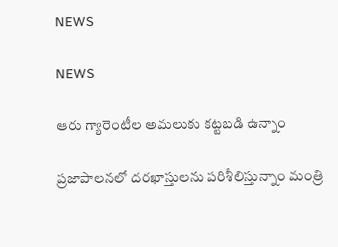NEWS

NEWS

ఆరు గ్యారెంటీల అమలుకు కట్టబడి ఉన్నాం

ప్రజాపాలనలో దరఖాస్తులను పరిశీలిస్తున్నాం మంత్రి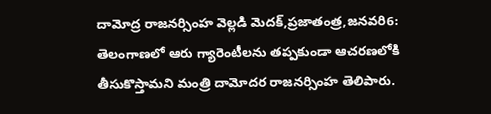దామోద్ర రాజనర్సింహ వెల్లడి మెదక్‌,ప్రజాతంత్ర,జనవరి6: తెలంగాణలో ఆరు గ్యారెంటీలను తప్పకుండా ఆచరణలోకి తీసుకొస్తామని మంత్రి దామోదర రాజనర్సింహ తెలిపారు.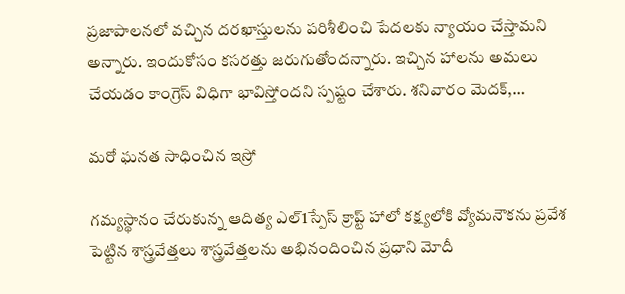ప్రజాపాలనలో వచ్చిన దరఖాస్తులను పరిశీలించి పేదలకు న్యాయం చేస్తామని అన్నారు. ఇందుకోసం కసరత్తు జరుగుతోందన్నారు. ఇచ్చిన హాలను అమలు చేయడం కాంగ్రెస్‌ ‌విధిగా భావిస్తోందని స్పష్టం చేశారు. శనివారం మెదక్‌,…

మరో ఘనత సాధించిన ఇస్రో

గమ్యస్థానం చేరుకున్న ఆదిత్య ఎల్‌1స్పేస్‌ ‌క్రాప్ట్ హాలో కక్ష్యలోకి వ్యోమనౌకను ప్రవేశ పెట్టిన శాస్త్రవేత్తలు శాస్త్రవేత్తలను అభినందించిన ప్రధాని మోదీ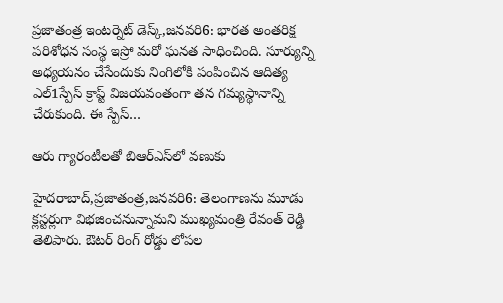ప్రజాతంత్ర ఇంటర్నెట్‌ ‌డెస్క్,జనవరి6: భారత అంతరిక్ష పరిశోధన సంస్థ ఇస్రో మరో ఘనత సాధించింది. సూర్యున్ని అధ్యయనం చేసేందుకు నింగిలోకి పంపించిన ఆదిత్య ఎల్‌1స్పేస్‌ ‌క్రాప్ట్ ‌విజయవంతంగా తన గమ్యస్థానాన్ని చేరుకుంది. ఈ స్పేస్‌…

ఆరు గ్యారంటీలతో బిఆర్‌ఎస్‌లో వణుకు

హైదరాబాద్‌,ప్రజాతంత్ర,జనవరి6: తెలంగాణను మూడు క్లస్టర్లుగా విభజించనున్నామని ముఖ్యమంత్రి రేవంత్‌ ‌రెడ్డి తెలిపారు. ఔటర్‌ ‌రింగ్‌ ‌రోడ్డు లోపల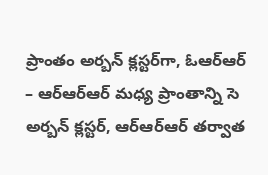ప్రాంతం అర్బన్‌ ‌క్లస్టర్‌గా, ఓఆర్‌ఆర్‌ – ఆర్‌ఆర్‌ఆర్‌ ‌మధ్య ప్రాంతాన్ని సె అర్బన్‌ ‌క్లస్టర్‌, ఆర్‌ఆర్‌ఆర్‌ ‌తర్వాత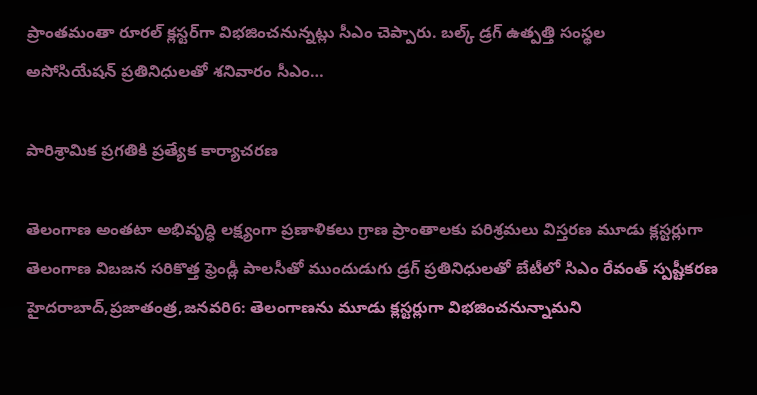ప్రాంతమంతా రూరల్‌ ‌క్లస్టర్‌గా విభజించనున్నట్లు సీఎం చెప్పారు. బల్క్ ‌డ్రగ్‌ ఉత్పత్తి సంస్థల అసోసియేషన్‌ ‌ప్రతినిధులతో శనివారం సీఎం…

పారిశ్రామిక ప్రగతికి ప్రత్యేక కార్యాచరణ

తెలంగాణ అంతటా అభివృద్ధి లక్ష్యంగా ప్రణాళికలు గ్రాణ ప్రాంతాలకు పరిశ్రమలు విస్తరణ మూడు క్లస్టర్లుగా తెలంగాణ విబజన సరికొత్త ఫ్రెండ్లీ పాలసీతో ముందుడుగు డ్రగ్‌ ‌ప్రతినిధులతో బేటీలో సిఎం రేవంత్‌ ‌స్పష్టీకరణ హైదరాబాద్‌,ప్రజాతంత్ర,జనవరి6: తెలంగాణను మూడు క్లస్టర్లుగా విభజించనున్నామని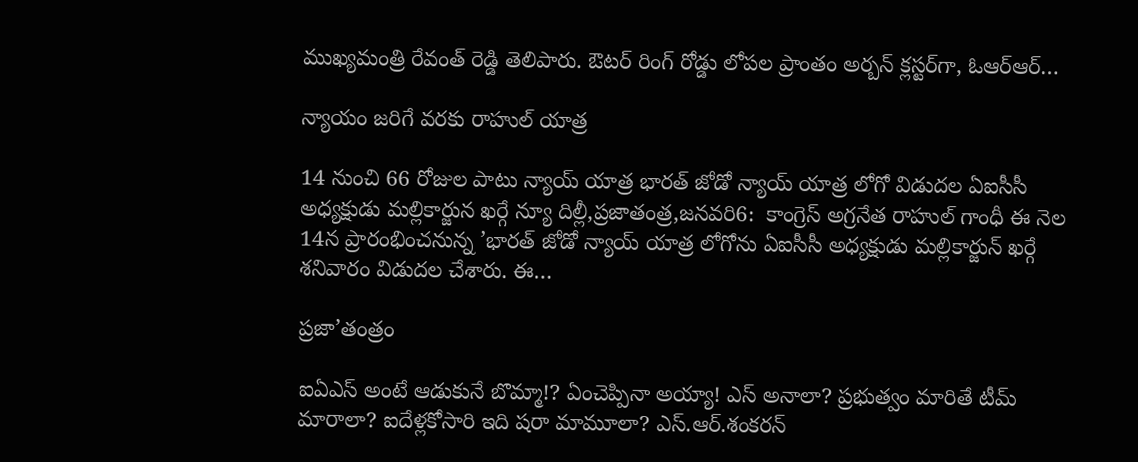ముఖ్యమంత్రి రేవంత్‌ ‌రెడ్డి తెలిపారు. ఔటర్‌ ‌రింగ్‌ ‌రోడ్డు లోపల ప్రాంతం అర్బన్‌ ‌క్లస్టర్‌గా, ఓఆర్‌ఆర్‌…

న్యాయం జరిగే వరకు రాహుల్‌ ‌యాత్ర

14 నుంచి 66 రోజుల పాటు న్యాయ్‌ ‌యాత్ర భారత్‌ ‌జోడో న్యాయ్‌ ‌యాత్ర లోగో విడుదల ఏఐసీసీ అధ్యక్షుడు మల్లికార్జున ఖర్గే న్యూ దిల్లీ,ప్రజాతంత్ర,జనవరి6:  కాంగ్రెస్‌ అ‌గ్రనేత రాహుల్‌ ‌గాంధీ ఈ నెల 14న ప్రారంభించనున్న ’భారత్‌ ‌జోడో న్యాయ్‌ ‌యాత్ర లోగోను ఏఐసీసీ అధ్యక్షుడు మల్లికార్జున్‌ ‌ఖర్గే శనివారం విడుదల చేశారు. ఈ…

ప్రజా’తంత్రం

ఐఏఎస్ అంటే ఆడుకునే బొమ్మా!? ఏంచెప్పినా అయ్యా! ఎస్ అనాలా? ప్రభుత్వం మారితే టీమ్ మారాలా? ఐదేళ్లకోసారి ఇది షరా మామూలా? ఎస్.ఆర్.శంకరన్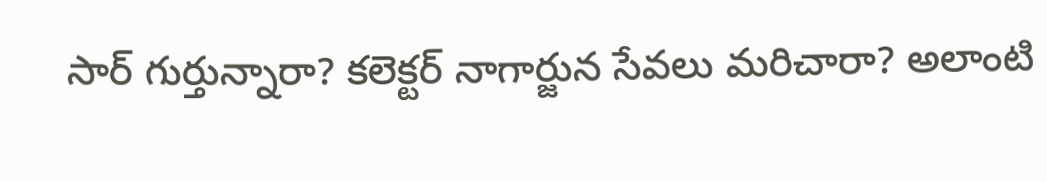సార్ గుర్తున్నారా? కలెక్టర్ నాగార్జున సేవలు మరిచారా? అలాంటి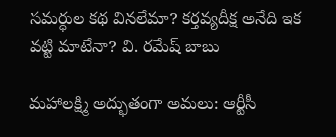సమర్ధుల కథ వినలేమా? కర్తవ్యదీక్ష అనేది ఇక వట్టి మాటేనా? వి. రమేష్ బాబు

మహాలక్ష్మి అద్భుతంగా అమలు: ఆర్టీసీ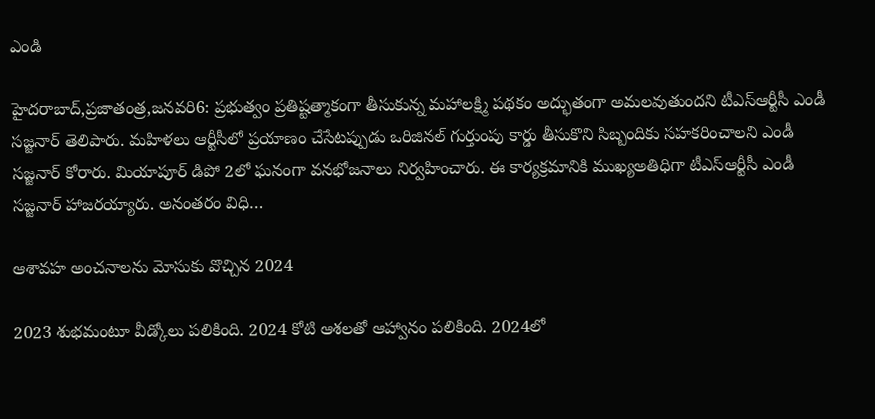ఎండి

హైదరాబాద్‌,ప్రజాతంత్ర,జనవరి6: ప్రభుత్వం ప్రతిష్టత్మాకంగా తీసుకున్న మహాలక్ష్మి పథకం అద్భుతంగా అమలవుతుందని టీఎస్‌ఆర్టీసీ ఎండీ సజ్జనార్‌ ‌తెలిపారు. మహిళలు ఆర్టీసీలో ప్రయాణం చేసేటప్పుడు ఒరిజినల్‌ ‌గుర్తుంపు కార్డు తీసుకొని సిబ్బందికు సహకరించాలని ఎండీ సజ్జనార్‌ ‌కోరారు. మియాపూర్‌ ‌డిపో 2లో ఘనంగా వనభోజనాలు నిర్వహించారు. ఈ కార్యక్రమానికి ముఖ్యఅతిధిగా టీఎస్‌ఆర్టీసీ ఎండీ సజ్జనార్‌ ‌హాజరయ్యారు. అనంతరం విధి…

ఆశావహ అంచనాలను మోసుకు వొచ్చిన 2024

2023 శుభమంటూ వీడ్కోలు పలికింది. 2024 కోటి ఆశలతో ఆహ్వానం పలికింది. 2024లో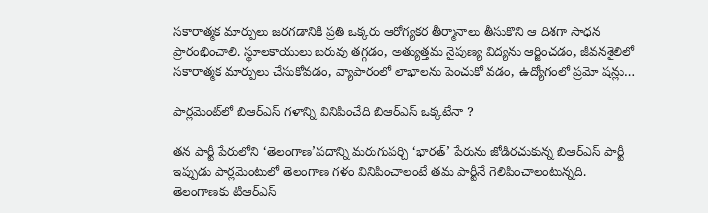సకారాత్మక మార్పులు జరగడానికి ప్రతి ఒక్కరు ఆరోగ్యకర తీర్మానాలు తీసుకొని ఆ దిశగా సాధన ప్రారంభించాలి. స్థూలకాయులు బరువు తగ్గడం, అత్యుత్తమ నైపుణ్య విద్యను ఆర్జించడం, జీవనశైలిలో సకారాత్మక మార్పులు చేసుకోవడం, వ్యాపారంలో లాభాలను పెంచుకో వడం, ఉద్యోగంలో ప్రమో షన్లు…

పార్లమెంట్‌లో బిఆర్‌ఎస్‌ గళాన్ని వినిపించేది బిఆర్‌ఎస్‌ ఒక్కటేనా ?

తన పార్టీ పేరులోని ‘తెలంగాణ’పదాన్ని మరుగుపర్చి ‘భారత్‌’ పేరును జోడిరచుకున్న బిఆర్‌ఎస్‌ పార్టీ ఇప్పుడు పార్లమెంటులో తెలంగాణ గళం వినిపించాలంటే తమ పార్టీనే గెలిపించాలంటున్నది. తెలంగాణకు టిఆర్‌ఎస్‌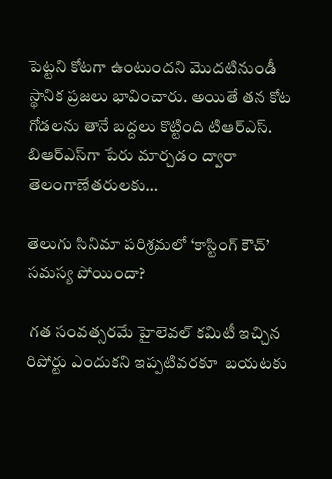పెట్టని కోటగా ఉంటుందని మొదటినుండీ స్థానిక ప్రజలు భావించారు. అయితే తన కోట గోడలను తానే బద్దలు కొట్టింది టిఆర్‌ఎస్‌. బిఆర్‌ఎస్‌గా పేరు మార్చడం ద్వారా తెలంగాణేతరులకు…

తెలుగు సినిమా పరిశ్రమలో ‘కాస్టింగ్‌ కౌచ్‌’ సమస్య పోయిందా?

 గత సంవత్సరమే హైలెవల్‌ కమిటీ ఇచ్చిన రిపోర్టు ఎందుకని ఇప్పటివరకూ  బయటకు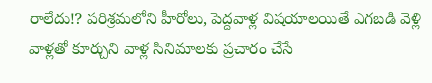రాలేదు!? పరిశ్రమలోని హీరోలు, పెద్దవాళ్ల విషయాలయితే ఎగబడి వెళ్లి వాళ్లతో కూర్చుని వాళ్ల సినిమాలకు ప్రచారం చేసే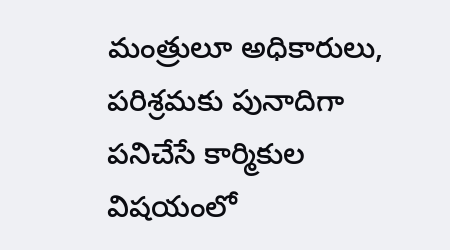మంత్రులూ అధికారులు, పరిశ్రమకు పునాదిగా పనిచేసే కార్మికుల విషయంలో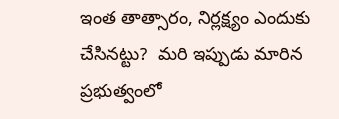ఇంత తాత్సారం, నిర్లక్ష్యం ఎందుకు చేసినట్టు?  మరి ఇప్పుడు మారిన ప్రభుత్వంలో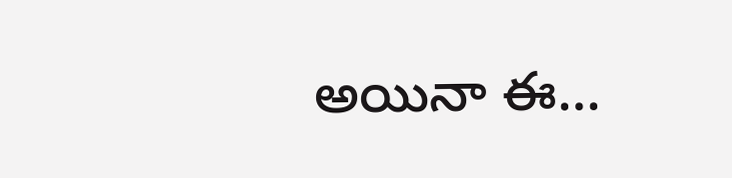అయినా ఈ…